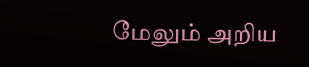மேலும் அறிய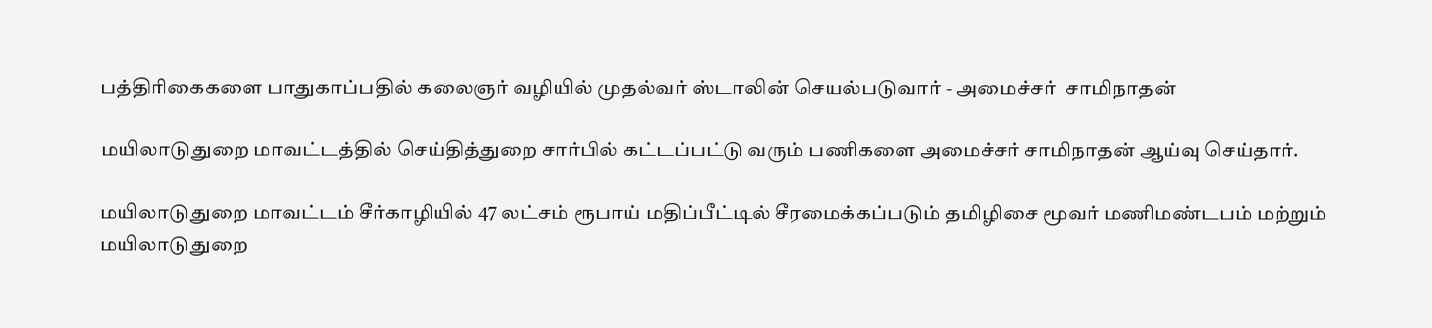பத்திரிகைகளை பாதுகாப்பதில் கலைஞர் வழியில் முதல்வர் ஸ்டாலின் செயல்படுவார் - அமைச்சர்  சாமிநாதன்

மயிலாடுதுறை மாவட்டத்தில் செய்தித்துறை சார்பில் கட்டப்பட்டு வரும் பணிகளை அமைச்சர் சாமிநாதன் ஆய்வு செய்தார்.

மயிலாடுதுறை மாவட்டம் சீர்காழியில் 47 லட்சம் ரூபாய் மதிப்பீட்டில் சீரமைக்கப்படும் தமிழிசை மூவர் மணிமண்டபம் மற்றும் மயிலாடுதுறை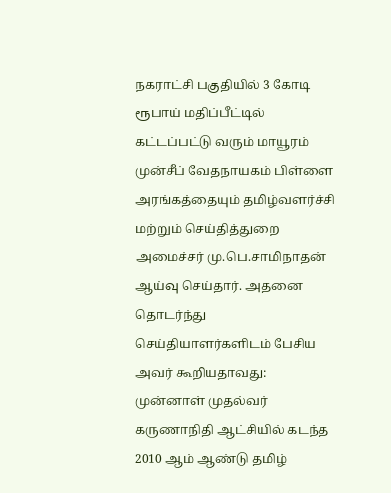நகராட்சி பகுதியில் 3 கோடி ரூபாய் மதிப்பீட்டில் கட்டப்பட்டு வரும் மாயூரம் முன்சீப் வேதநாயகம் பிள்ளை அரங்கத்தையும் தமிழ்வளர்ச்சி மற்றும் செய்தித்துறை அமைச்சர் மு.பெ.சாமிநாதன் ஆய்வு செய்தார். அதனை தொடர்ந்து செய்தியாளர்களிடம் பேசிய அவர் கூறியதாவது: முன்னாள் முதல்வர் கருணாநிதி ஆட்சியில் கடந்த 2010 ஆம் ஆண்டு தமிழ்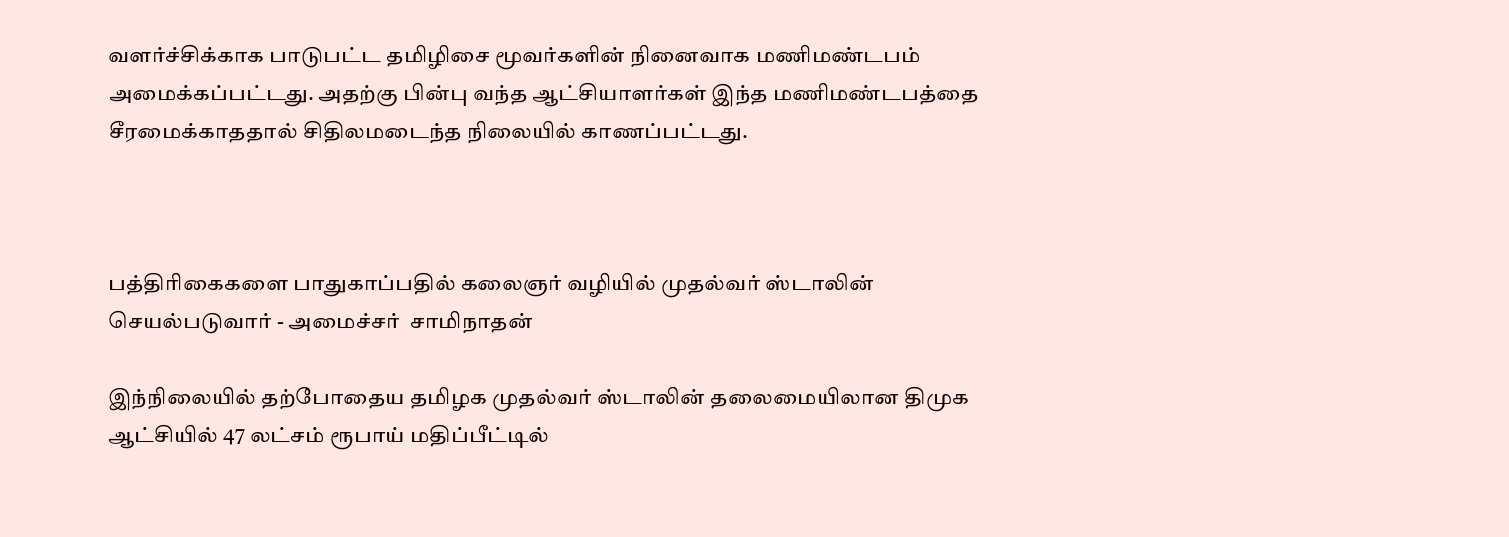வளர்ச்சிக்காக பாடுபட்ட தமிழிசை மூவர்களின் நினைவாக மணிமண்டபம் அமைக்கப்பட்டது. அதற்கு பின்பு வந்த ஆட்சியாளர்கள் இந்த மணிமண்டபத்தை சீரமைக்காததால் சிதிலமடைந்த நிலையில் காணப்பட்டது.



பத்திரிகைகளை பாதுகாப்பதில் கலைஞர் வழியில் முதல்வர் ஸ்டாலின் செயல்படுவார் - அமைச்சர்  சாமிநாதன்

இந்நிலையில் தற்போதைய தமிழக முதல்வர் ஸ்டாலின் தலைமையிலான திமுக ஆட்சியில் 47 லட்சம் ரூபாய் மதிப்பீட்டில்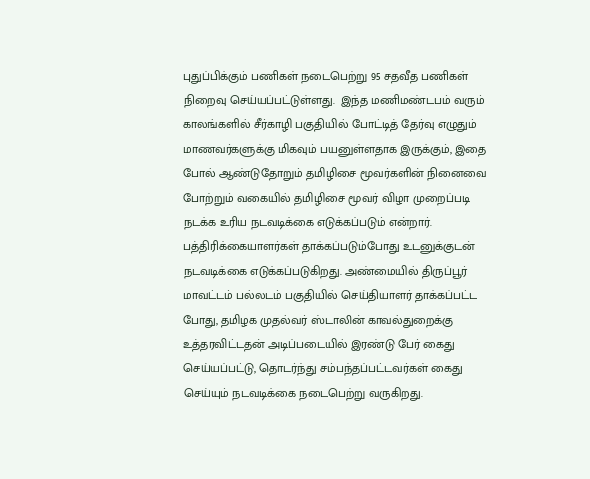புதுப்பிக்கும் பணிகள் நடைபெற்று 95 சதவீத பணிகள் நிறைவு செய்யப்பட்டுள்ளது.  இந்த மணிமண்டபம் வரும் காலங்களில் சீர்காழி பகுதியில் போட்டித் தேர்வு எழுதும் மாணவர்களுக்கு மிகவும் பயனுள்ளதாக இருக்கும், இதை போல் ஆண்டுதோறும் தமிழிசை மூவர்களின் நினைவை போற்றும் வகையில் தமிழிசை மூவர் விழா முறைப்படி நடக்க உரிய நடவடிக்கை எடுக்கப்படும் என்றார். பத்திரிக்கையாளர்கள் தாக்கப்படும்போது உடனுக்குடன் நடவடிக்கை எடுக்கப்படுகிறது. அண்மையில் திருப்பூர் மாவட்டம் பல்லடம் பகுதியில் செய்தியாளர் தாக்கப்பட்ட போது, தமிழக முதல்வர் ஸ்டாலின் காவல்துறைக்கு  உத்தரவிட்டதன் அடிப்படையில் இரண்டு பேர் கைது செய்யப்பட்டு, தொடர்ந்து சம்பந்தப்பட்டவர்கள் கைது செய்யும் நடவடிக்கை நடைபெற்று வருகிறது.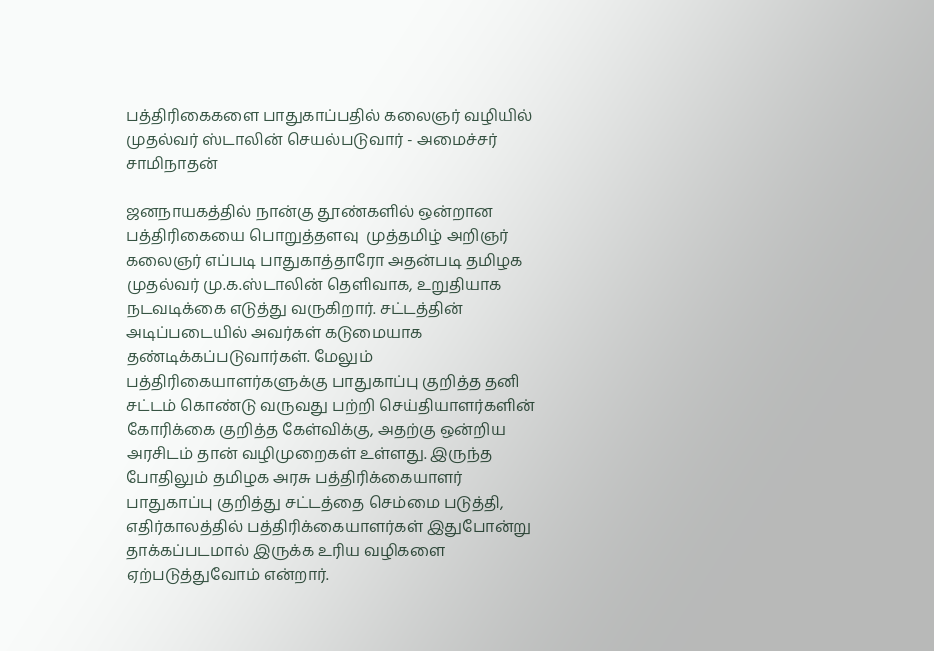பத்திரிகைகளை பாதுகாப்பதில் கலைஞர் வழியில் முதல்வர் ஸ்டாலின் செயல்படுவார் - அமைச்சர்  சாமிநாதன்

ஜனநாயகத்தில் நான்கு தூண்களில் ஒன்றான பத்திரிகையை பொறுத்தளவு  முத்தமிழ் அறிஞர் கலைஞர் எப்படி பாதுகாத்தாரோ அதன்படி தமிழக முதல்வர் மு.க.ஸ்டாலின் தெளிவாக, உறுதியாக நடவடிக்கை எடுத்து வருகிறார். சட்டத்தின் அடிப்படையில் அவர்கள் கடுமையாக தண்டிக்கப்படுவார்கள். மேலும் பத்திரிகையாளர்களுக்கு பாதுகாப்பு குறித்த தனி சட்டம் கொண்டு வருவது பற்றி செய்தியாளர்களின் கோரிக்கை குறித்த கேள்விக்கு, அதற்கு ஒன்றிய அரசிடம் தான் வழிமுறைகள் உள்ளது. இருந்த போதிலும் தமிழக அரசு பத்திரிக்கையாளர் பாதுகாப்பு குறித்து சட்டத்தை செம்மை படுத்தி, எதிர்காலத்தில் பத்திரிக்கையாளர்கள் இதுபோன்று தாக்கப்படமால் இருக்க உரிய வழிகளை ஏற்படுத்துவோம் என்றார்.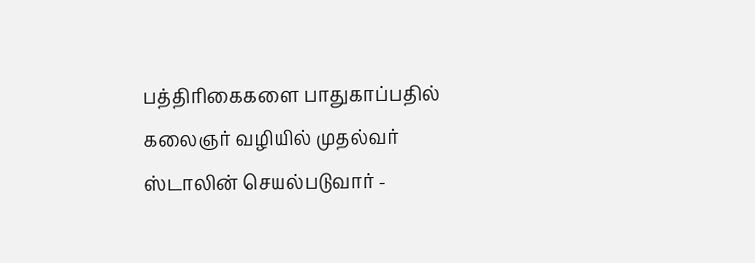பத்திரிகைகளை பாதுகாப்பதில் கலைஞர் வழியில் முதல்வர் ஸ்டாலின் செயல்படுவார் -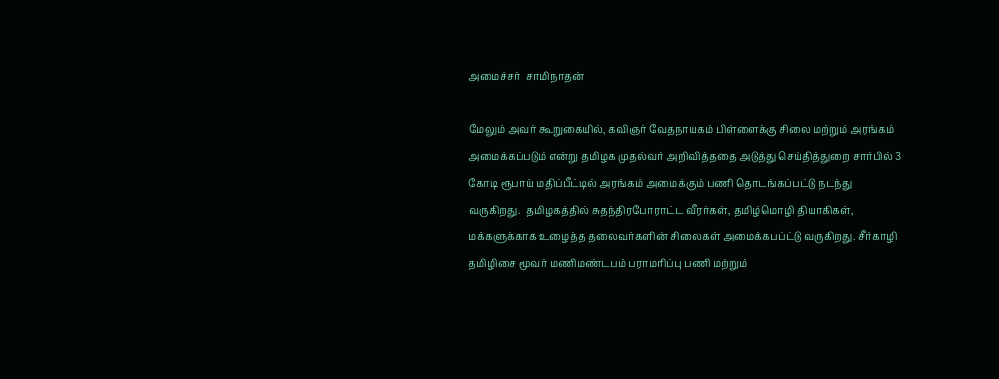அமைச்சர்  சாமிநாதன்

மேலும் அவர் கூறுகையில், கவிஞர் வேதநாயகம் பிள்ளைக்கு சிலை மற்றும் அரங்கம் அமைக்கப்படும் என்று தமிழக முதல்வர் அறிவித்ததை அடுத்து செய்தித்துறை சார்பில் 3 கோடி ரூபாய் மதிப்பீட்டில் அரங்கம் அமைக்கும் பணி தொடங்கப்பட்டு நடந்து வருகிறது.  தமிழகத்தில் சுதந்திரபோராட்ட வீரர்கள், தமிழ்மொழி தியாகிகள், மக்களுக்காக உழைத்த தலைவர்களின் சிலைகள் அமைக்கபப்ட்டு வருகிறது. சீர்காழி தமிழிசை மூவர் மணிமண்டபம் பராமரிப்பு பணி மற்றும்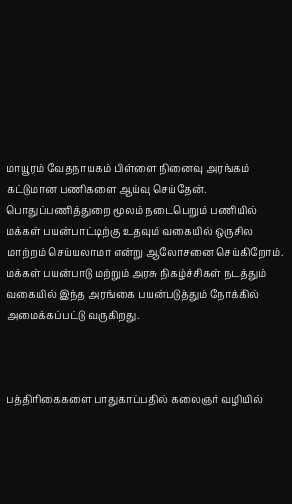மாயூரம் வேதநாயகம் பிள்ளை நினைவு அரங்கம் கட்டுமான பணிகளை ஆய்வு செய்தேன். பொதுப்பணித்துறை மூலம் நடைபெறும் பணியில் மக்கள் பயன்பாட்டிற்கு உதவும் வகையில் ஒருசில மாற்றம் செய்யலாமா என்று ஆலோசனை செய்கிறோம். மக்கள் பயன்பாடு மற்றும் அரசு நிகழ்ச்சிகள் நடத்தும் வகையில் இந்த அரங்கை பயன்படுத்தும் நோக்கில்  அமைக்கப்பட்டு வருகிறது.



பத்திரிகைகளை பாதுகாப்பதில் கலைஞர் வழியில்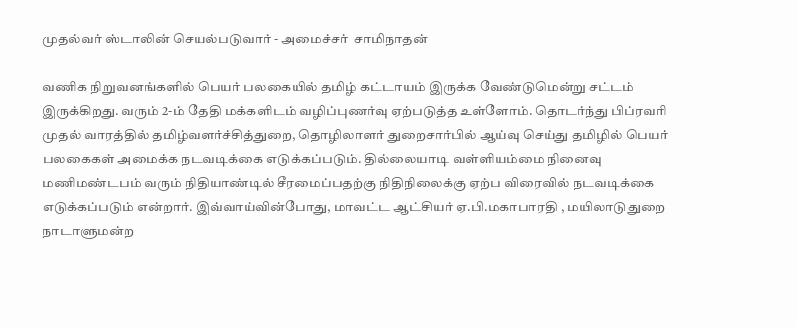முதல்வர் ஸ்டாலின் செயல்படுவார் - அமைச்சர்  சாமிநாதன்

வணிக நிறுவனங்களில் பெயர் பலகையில் தமிழ் கட்டாயம் இருக்க வேண்டுமென்று சட்டம் இருக்கிறது. வரும் 2-ம் தேதி மக்களிடம் வழிப்புணர்வு ஏற்படுத்த உள்ளோம். தொடர்ந்து பிப்ரவரி முதல் வாரத்தில் தமிழ்வளர்ச்சித்துறை, தொழிலாளர் துறைசார்பில் ஆய்வு செய்து தமிழில் பெயர் பலகைகள் அமைக்க நடவடிக்கை எடுக்கப்படும். தில்லையாடி வள்ளியம்மை நினைவு மணிமண்டபம் வரும் நிதியாண்டில் சீரமைப்பதற்கு நிதிநிலைக்கு ஏற்ப விரைவில் நடவடிக்கை எடுக்கப்படும் என்றார். இவ்வாய்வின்போது, மாவட்ட ஆட்சியர் ஏ.பி.மகாபாரதி , மயிலாடுதுறை நாடாளுமன்ற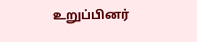உறுப்பினர்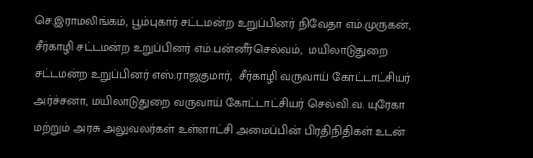செ.இராமலிங்கம், பூம்புகார் சட்டமன்ற உறுப்பினர் நிவேதா எம்.முருகன், சீர்காழி சட்டமன்ற உறுப்பினர் எம்.பன்னீர்செல்வம்,  மயிலாடுதுறை சட்டமன்ற உறுப்பினர் எஸ்.ராஜகுமார்,  சீர்காழி வருவாய் கோட்டாட்சியர் அர்ச்சனா, மயிலாடுதுறை வருவாய் கோட்டாட்சியர் செல்வி.வ. யுரேகா மற்றும் அரசு அலுவலர்கள் உள்ளாட்சி அமைப்பின் பிரதிநிதிகள் உடன்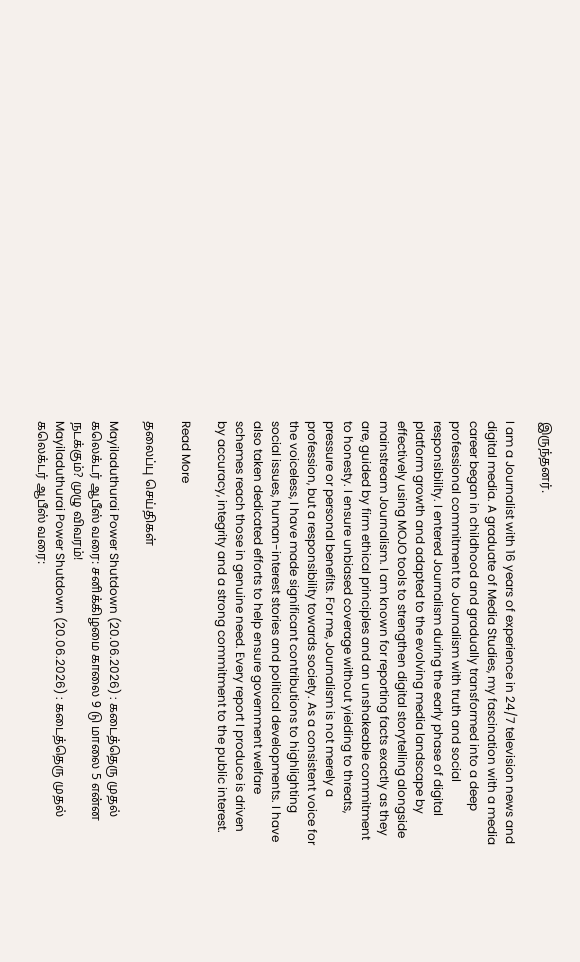இருந்தனர்.

I am a Journalist with 16 years of experience in 24/7 television news and digital media. A graduate of Media Studies, my fascination with a media career began in childhood and gradually transformed into a deep professional commitment to Journalism with truth and social responsibility. I entered Journalism during the early phase of digital platform growth and adapted to the evolving media landscape by effectively using MOJO tools to strengthen digital storytelling alongside mainstream Journalism. I am known for reporting facts exactly as they are, guided by firm ethical principles and an unshakeable commitment to honesty. I ensure unbiased coverage without yielding to threats, pressure or personal benefits. For me, Journalism is not merely a profession, but a responsibility towards society. As a consistent voice for the voiceless, I have made significant contributions to highlighting social issues, human-interest stories and political developments. I have also taken dedicated efforts to help ensure government welfare schemes reach those in genuine need. Every report I produce is driven by accuracy, integrity and a strong commitment to the public interest.

Read More

தலைப்பு செய்திகள்

Mayiladuthurai Power Shutdown (20.06.2026) : கடைத்தெரு முதல் கலெக்டர் ஆபீஸ் வரை: சனிக்கிழமை காலை 9 டு மாலை 5 என்ன நடக்கும்? முழு விவரம்!
Mayiladuthurai Power Shutdown (20.06.2026) : கடைத்தெரு முதல் கலெக்டர் ஆபீஸ் வரை: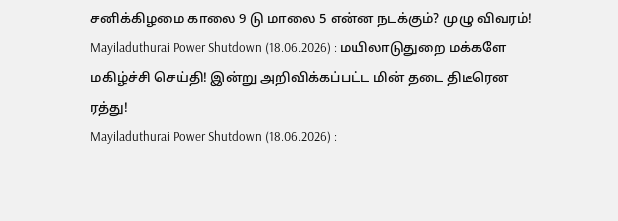சனிக்கிழமை காலை 9 டு மாலை 5 என்ன நடக்கும்? முழு விவரம்!
Mayiladuthurai Power Shutdown (18.06.2026) : மயிலாடுதுறை மக்களே மகிழ்ச்சி செய்தி! இன்று அறிவிக்கப்பட்ட மின் தடை திடீரென ரத்து!
Mayiladuthurai Power Shutdown (18.06.2026) :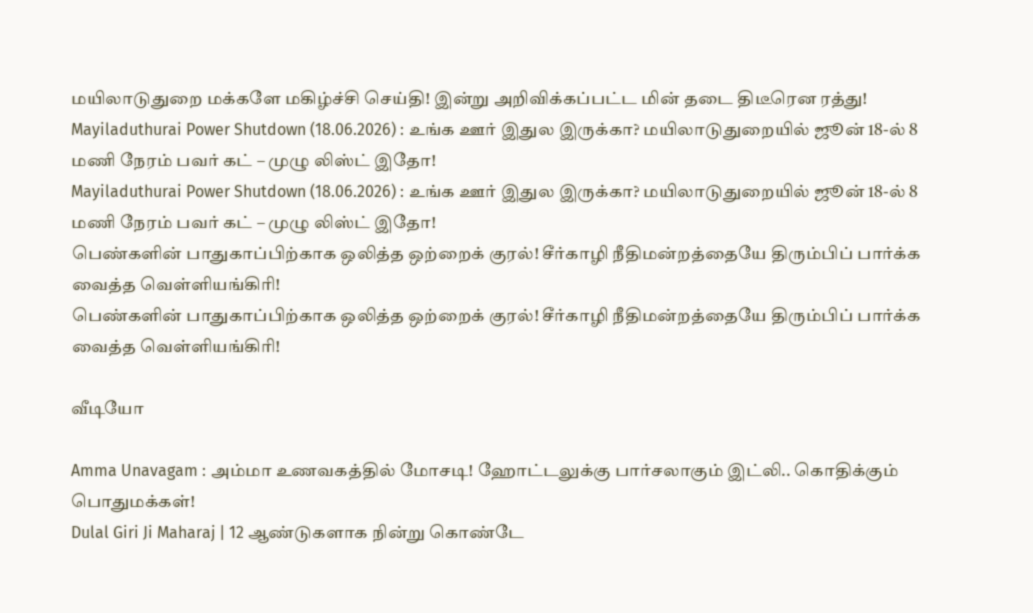மயிலாடுதுறை மக்களே மகிழ்ச்சி செய்தி! இன்று அறிவிக்கப்பட்ட மின் தடை திடீரென ரத்து!
Mayiladuthurai Power Shutdown (18.06.2026) : உங்க ஊர் இதுல இருக்கா? மயிலாடுதுறையில் ஜூன் 18-ல் 8 மணி நேரம் பவர் கட் – முழு லிஸ்ட் இதோ!
Mayiladuthurai Power Shutdown (18.06.2026) : உங்க ஊர் இதுல இருக்கா? மயிலாடுதுறையில் ஜூன் 18-ல் 8 மணி நேரம் பவர் கட் – முழு லிஸ்ட் இதோ!
பெண்களின் பாதுகாப்பிற்காக ஒலித்த ஒற்றைக் குரல்! சீர்காழி நீதிமன்றத்தையே திரும்பிப் பார்க்க வைத்த வெள்ளியங்கிரி!
பெண்களின் பாதுகாப்பிற்காக ஒலித்த ஒற்றைக் குரல்! சீர்காழி நீதிமன்றத்தையே திரும்பிப் பார்க்க வைத்த வெள்ளியங்கிரி!

வீடியோ

Amma Unavagam : அம்மா உணவகத்தில் மோசடி! ஹோட்டலுக்கு பார்சலாகும் இட்லி.. கொதிக்கும் பொதுமக்கள்!
Dulal Giri Ji Maharaj | 12 ஆண்டுகளாக நின்று கொண்டே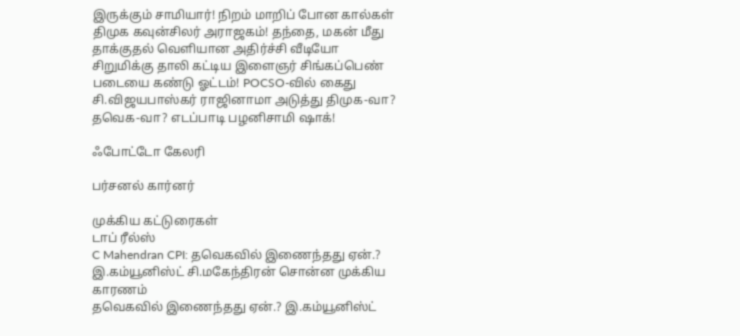இருக்கும் சாமியார்! நிறம் மாறிப் போன கால்கள்
திமுக கவுன்சிலர் அராஜகம்! தந்தை, மகன் மீது தாக்குதல் வெளியான அதிர்ச்சி வீடியோ
சிறுமிக்கு தாலி கட்டிய இளைஞர் சிங்கப்பெண் படையை கண்டு ஓட்டம்! POCSO-வில் கைது
சி.விஜயபாஸ்கர் ராஜினாமா அடுத்து திமுக-வா? தவெக-வா? எடப்பாடி பழனிசாமி ஷாக்!

ஃபோட்டோ கேலரி

பர்சனல் கார்னர்

முக்கிய கட்டுரைகள்
டாப் ரீல்ஸ்
C Mahendran CPI: தவெகவில் இணைந்தது ஏன்.? இ.கம்யூனிஸ்ட் சி.மகேந்திரன் சொன்ன முக்கிய காரணம்
தவெகவில் இணைந்தது ஏன்.? இ.கம்யூனிஸ்ட்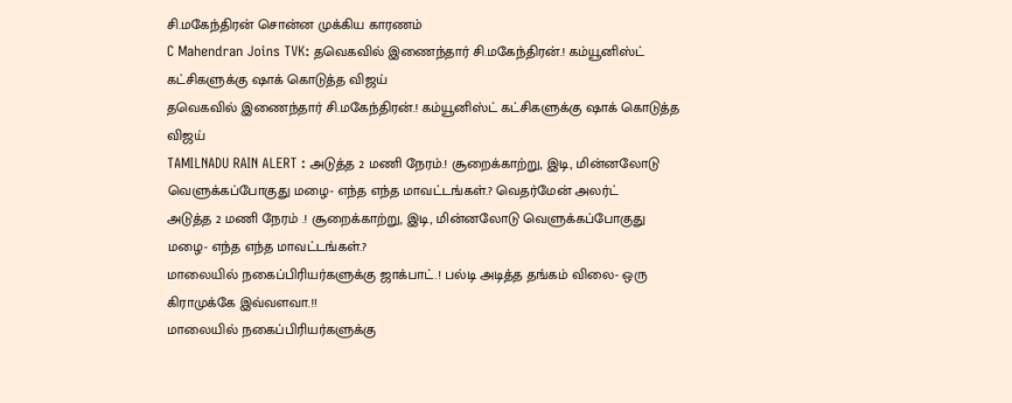சி.மகேந்திரன் சொன்ன முக்கிய காரணம்
C Mahendran Joins TVK: தவெகவில் இணைந்தார் சி.மகேந்திரன்.! கம்யூனிஸ்ட் கட்சிகளுக்கு ஷாக் கொடுத்த விஜய்
தவெகவில் இணைந்தார் சி.மகேந்திரன்.! கம்யூனிஸ்ட் கட்சிகளுக்கு ஷாக் கொடுத்த விஜய்
TAMILNADU RAIN ALERT : அடுத்த 2 மணி நேரம்.! சூறைக்காற்று, இடி, மின்னலோடு வெளுக்கப்போகுது மழை- எந்த எந்த மாவட்டங்கள்.? வெதர்மேன் அலர்ட்
அடுத்த 2 மணி நேரம் .! சூறைக்காற்று, இடி, மின்னலோடு வெளுக்கப்போகுது மழை- எந்த எந்த மாவட்டங்கள்.?
மாலையில் நகைப்பிரியர்களுக்கு ஜாக்பாட்.! பல்டி அடித்த தங்கம் விலை- ஒரு கிராமுக்கே இவ்வளவா.!!
மாலையில் நகைப்பிரியர்களுக்கு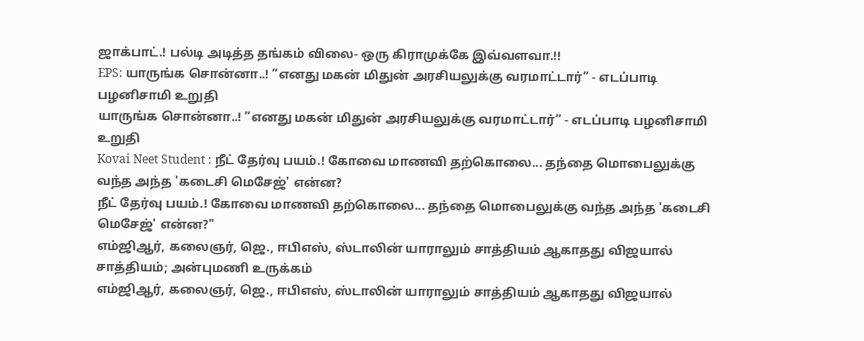ஜாக்பாட்.! பல்டி அடித்த தங்கம் விலை- ஒரு கிராமுக்கே இவ்வளவா.!!
EPS: யாருங்க சொன்னா..! ”எனது மகன் மிதுன் அரசியலுக்கு வரமாட்டார்” - எடப்பாடி பழனிசாமி உறுதி
யாருங்க சொன்னா..! ”எனது மகன் மிதுன் அரசியலுக்கு வரமாட்டார்” - எடப்பாடி பழனிசாமி உறுதி
Kovai Neet Student : நீட் தேர்வு பயம்.! கோவை மாணவி தற்கொலை... தந்தை மொபைலுக்கு வந்த அந்த 'கடைசி மெசேஜ்' என்ன?
நீட் தேர்வு பயம்.! கோவை மாணவி தற்கொலை... தந்தை மொபைலுக்கு வந்த அந்த 'கடைசி மெசேஜ்' என்ன?"
எம்ஜிஆர், கலைஞர், ஜெ., ஈபிஎஸ், ஸ்டாலின் யாராலும் சாத்தியம் ஆகாதது விஜயால் சாத்தியம்; அன்புமணி உருக்கம்
எம்ஜிஆர், கலைஞர், ஜெ., ஈபிஎஸ், ஸ்டாலின் யாராலும் சாத்தியம் ஆகாதது விஜயால்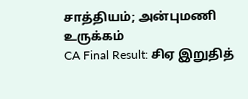சாத்தியம்; அன்புமணி உருக்கம்
CA Final Result: சிஏ இறுதித்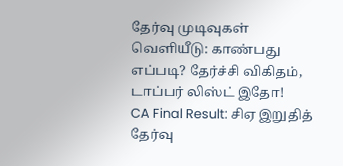தேர்வு முடிவுகள் வெளியீடு: காண்பது எப்படி? தேர்ச்சி விகிதம், டாப்பர் லிஸ்ட் இதோ!
CA Final Result: சிஏ இறுதித் தேர்வு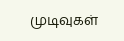முடிவுகள்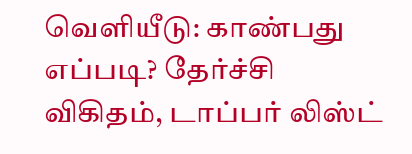வெளியீடு: காண்பது எப்படி? தேர்ச்சி விகிதம், டாப்பர் லிஸ்ட்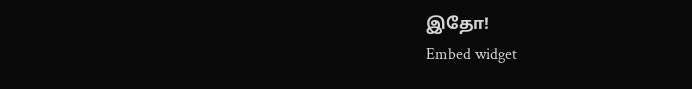இதோ!
Embed widget